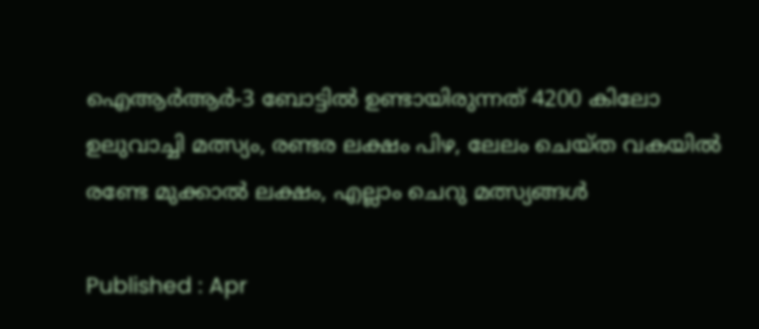ഐആര്‍ആര്‍-3 ബോട്ടിൽ ഉണ്ടായിരുന്നത് 4200 കിലോ ഉലുവാച്ചി മത്സ്യം, രണ്ടര ലക്ഷം പിഴ, ലേലം ചെയ്ത വകയിൽ രണ്ടേ മുക്കാൽ ലക്ഷം, എല്ലാം ചെറു മത്സ്യങ്ങൾ

Published : Apr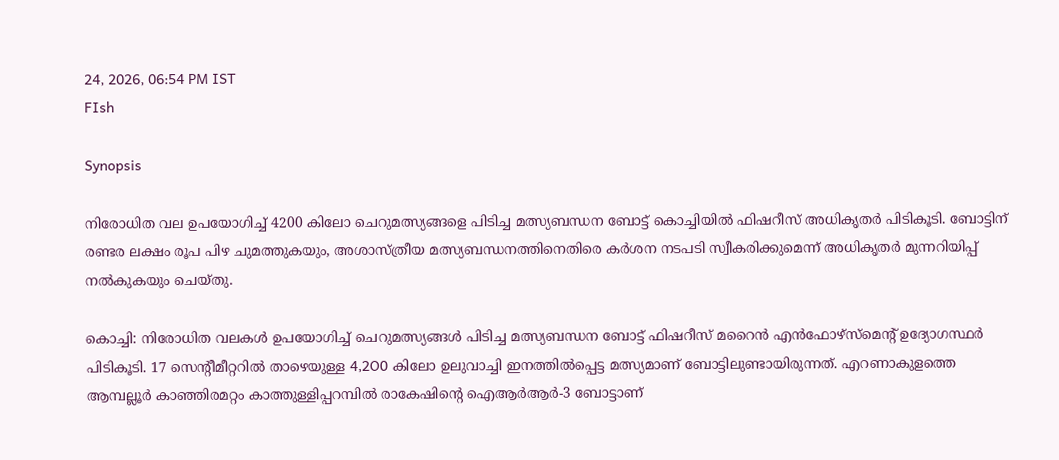24, 2026, 06:54 PM IST
FIsh

Synopsis

നിരോധിത വല ഉപയോഗിച്ച് 4200 കിലോ ചെറുമത്സ്യങ്ങളെ പിടിച്ച മത്സ്യബന്ധന ബോട്ട് കൊച്ചിയിൽ ഫിഷറീസ് അധികൃതർ പിടികൂടി. ബോട്ടിന് രണ്ടര ലക്ഷം രൂപ പിഴ ചുമത്തുകയും, അശാസ്ത്രീയ മത്സ്യബന്ധനത്തിനെതിരെ കർശന നടപടി സ്വീകരിക്കുമെന്ന് അധികൃതർ മുന്നറിയിപ്പ് നൽകുകയും ചെയ്തു.

കൊച്ചി: നിരോധിത വലകള്‍ ഉപയോഗിച്ച് ചെറുമത്സ്യങ്ങള്‍ പിടിച്ച മത്സ്യബന്ധന ബോട്ട് ഫിഷറീസ് മറൈന്‍ എന്‍ഫോഴ്‌സ്‌മെന്റ് ഉദ്യോഗസ്ഥര്‍ പിടികൂടി. 17 സെന്റീമീറ്ററില്‍ താഴെയുള്ള 4,2O0 കിലോ ഉലുവാച്ചി ഇനത്തില്‍പ്പെട്ട മത്സ്യമാണ് ബോട്ടിലുണ്ടായിരുന്നത്. എറണാകുളത്തെ ആമ്പല്ലൂര്‍ കാഞ്ഞിരമറ്റം കാത്തുള്ളിപ്പറമ്പില്‍ രാകേഷിന്റെ ഐആര്‍ആര്‍-3 ബോട്ടാണ്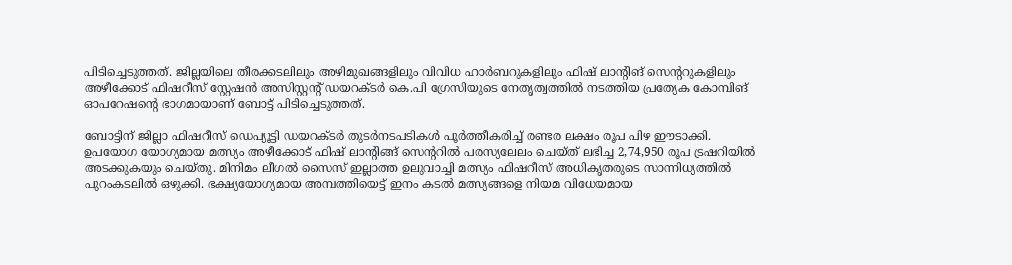പിടിച്ചെടുത്തത്. ജില്ലയിലെ തീരക്കടലിലും അഴിമുഖങ്ങളിലും വിവിധ ഹാര്‍ബറുകളിലും ഫിഷ് ലാന്റിങ് സെന്ററുകളിലും അഴീക്കോട് ഫിഷറീസ് സ്റ്റേഷന്‍ അസിസ്റ്റന്റ് ഡയറക്ടര്‍ കെ.പി ഗ്രേസിയുടെ നേതൃത്വത്തില്‍ നടത്തിയ പ്രത്യേക കോമ്പിങ് ഓപറേഷന്റെ ഭാഗമായാണ് ബോട്ട് പിടിച്ചെടുത്തത്.

ബോട്ടിന് ജില്ലാ ഫിഷറീസ് ഡെപ്യൂട്ടി ഡയറക്ടര്‍ തുടര്‍നടപടികള്‍ പൂര്‍ത്തീകരിച്ച് രണ്ടര ലക്ഷം രൂപ പിഴ ഈടാക്കി. ഉപയോഗ യോഗ്യമായ മത്സ്യം അഴീക്കോട് ഫിഷ് ലാന്റിങ്ങ് സെന്ററില്‍ പരസ്യലേലം ചെയ്ത് ലഭിച്ച 2,74,950 രൂപ ട്രഷറിയില്‍ അടക്കുകയും ചെയ്തു. മിനിമം ലീഗല്‍ സൈസ് ഇല്ലാത്ത ഉലുവാച്ചി മത്സ്യം ഫിഷറീസ് അധികൃതരുടെ സാന്നിധ്യത്തില്‍ പുറംകടലില്‍ ഒഴുക്കി. ഭക്ഷ്യയോഗ്യമായ അമ്പത്തിയെട്ട് ഇനം കടല്‍ മത്സ്യങ്ങളെ നിയമ വിധേയമായ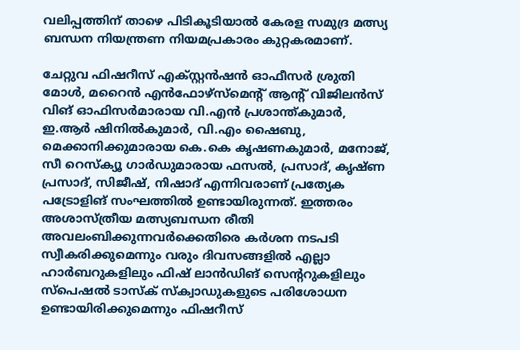വലിപ്പത്തിന് താഴെ പിടികൂടിയാല്‍ കേരള സമുദ്ര മത്സ്യ ബന്ധന നിയന്ത്രണ നിയമപ്രകാരം കുറ്റകരമാണ്.

ചേറ്റുവ ഫിഷറീസ് എക്സ്റ്റന്‍ഷന്‍ ഓഫീസര്‍ ശ്രുതി മോള്‍, മറൈന്‍ എന്‍ഫോഴ്‌സ്‌മെന്റ് ആന്റ് വിജിലന്‍സ് വിങ് ഓഫിസര്‍മാരായ വി.എന്‍ പ്രശാന്ത്കുമാര്‍, ഇ.ആര്‍ ഷിനില്‍കുമാര്‍, വി.എം ഷൈബു, മെക്കാനിക്കുമാരായ കെ.കെ കൃഷണകുമാര്‍, മനോജ്, സീ റെസ്‌ക്യൂ ഗാര്‍ഡുമാരായ ഫസല്‍, പ്രസാദ്, കൃഷ്ണ പ്രസാദ്, സിജീഷ്, നിഷാദ് എന്നിവരാണ് പ്രത്യേക പട്രോളിങ് സംഘത്തില്‍ ഉണ്ടായിരുന്നത്. ഇത്തരം അശാസ്ത്രീയ മത്സ്യബന്ധന രീതി അവലംബിക്കുന്നവര്‍ക്കെതിരെ കര്‍ശന നടപടി സ്വീകരിക്കുമെന്നും വരും ദിവസങ്ങളില്‍ എല്ലാ ഹാര്‍ബറുകളിലും ഫിഷ് ലാന്‍ഡിങ് സെന്ററുകളിലും സ്‌പെഷല്‍ ടാസ്‌ക് സ്‌ക്വാഡുകളുടെ പരിശോധന ഉണ്ടായിരിക്കുമെന്നും ഫിഷറീസ്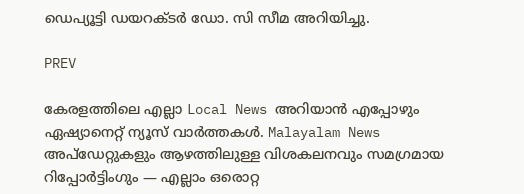ഡെപ്യൂട്ടി ഡയറക്ടര്‍ ഡോ. സി സീമ അറിയിച്ചു.

PREV

കേരളത്തിലെ എല്ലാ Local News അറിയാൻ എപ്പോഴും ഏഷ്യാനെറ്റ് ന്യൂസ് വാർത്തകൾ. Malayalam News  അപ്‌ഡേറ്റുകളും ആഴത്തിലുള്ള വിശകലനവും സമഗ്രമായ റിപ്പോർട്ടിംഗും — എല്ലാം ഒരൊറ്റ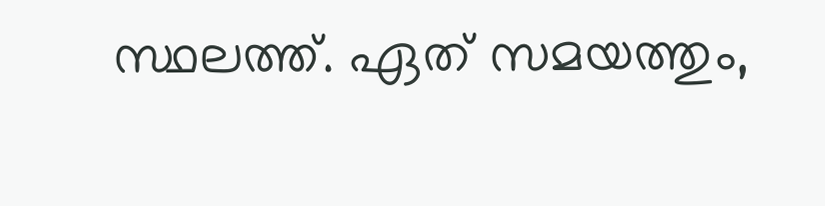സ്ഥലത്ത്. ഏത് സമയത്തും,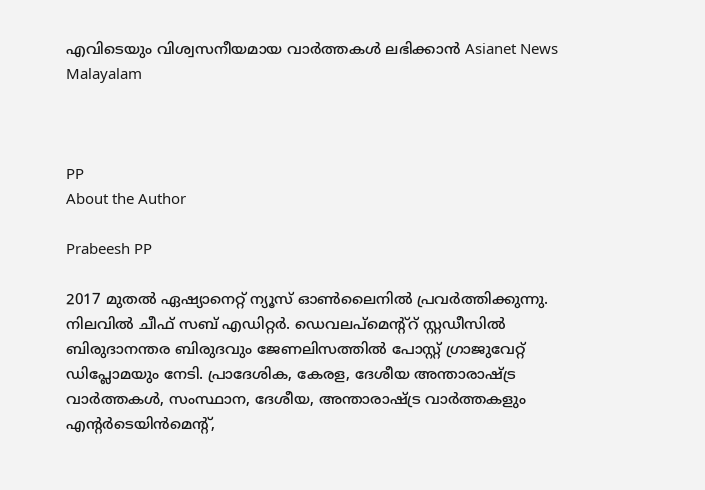എവിടെയും വിശ്വസനീയമായ വാർത്തകൾ ലഭിക്കാൻ Asianet News Malayalam



PP
About the Author

Prabeesh PP

2017 മുതല്‍ ഏഷ്യാനെറ്റ് ന്യൂസ് ഓണ്‍ലൈനില്‍ പ്രവര്‍ത്തിക്കുന്നു. നിലവില്‍ ചീഫ് സബ് എഡിറ്റര്‍. ഡെവലപ്മെന്റ്റ് സ്റ്റഡീസിൽ ബിരുദാനന്തര ബിരുദവും ജേണലിസത്തില്‍ പോസ്റ്റ് ഗ്രാജുവേറ്റ് ഡിപ്ലോമയും നേടി. പ്രാദേശിക, കേരള, ദേശീയ അന്താരാഷ്ട്ര വാർത്തകൾ, സംസ്ഥാന, ദേശീയ, അന്താരാഷ്ട്ര വാര്‍ത്തകളും എന്റര്‍ടെയിന്‍മെന്റ്,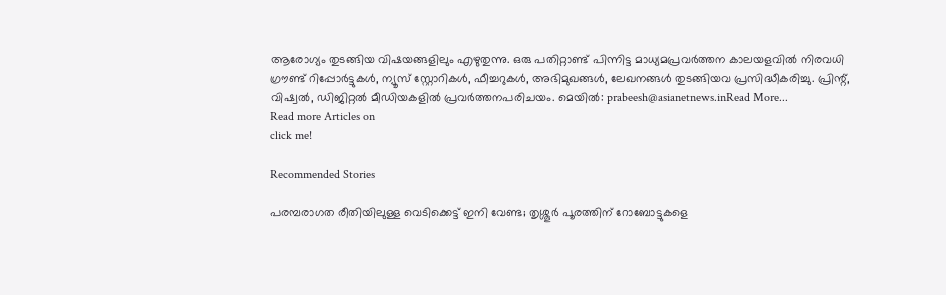ആരോഗ്യം തുടങ്ങിയ വിഷയങ്ങളിലും എഴുതുന്നു. ഒരു പതിറ്റാണ്ട് പിന്നിട്ട മാധ്യമപ്രവര്‍ത്തന കാലയളവില്‍ നിരവധി ഗ്രൗണ്ട് റിപ്പോര്‍ട്ടുകള്‍, ന്യൂസ് സ്റ്റോറികള്‍, ഫീച്ചറുകള്‍, അഭിമുഖങ്ങള്‍, ലേഖനങ്ങള്‍ തുടങ്ങിയവ പ്രസിദ്ധീകരിച്ചു. പ്രിന്റ്, വിഷ്വല്‍, ഡിജിറ്റല്‍ മീഡിയകളില്‍ പ്രവര്‍ത്തനപരിചയം. മെയില്‍: prabeesh@asianetnews.inRead More...
Read more Articles on
click me!

Recommended Stories

പരമ്പരാഗത രീതിയിലുള്ള വെടിക്കെട്ട് ഇനി വേണ്ട; തൃശ്ശൂർ പൂരത്തിന് റോബോട്ടുകളെ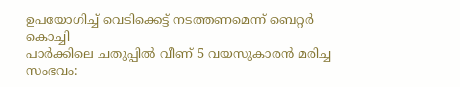ഉപയോഗിച്ച് വെടിക്കെട്ട് നടത്തണമെന്ന് ബെറ്റർ കൊച്ചി
പാർക്കിലെ ചതുപ്പിൽ വീണ് 5 വയസുകാരൻ മരിച്ച സംഭവം: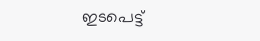ഇടപെട്ട്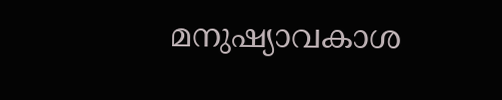മനുഷ്യാവകാശ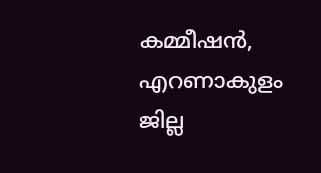കമ്മീഷൻ, എറണാകുളം ജില്ല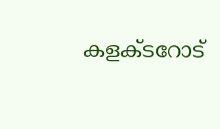കളക്ടറോട്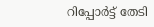റിപ്പോർട്ട് തേടി